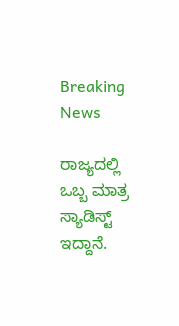Breaking News

ರಾಜ್ಯದಲ್ಲಿ ಒಬ್ಬ ಮಾತ್ರ ಸ್ಯಾಡಿಸ್ಟ್ ಇದ್ದಾನೆ.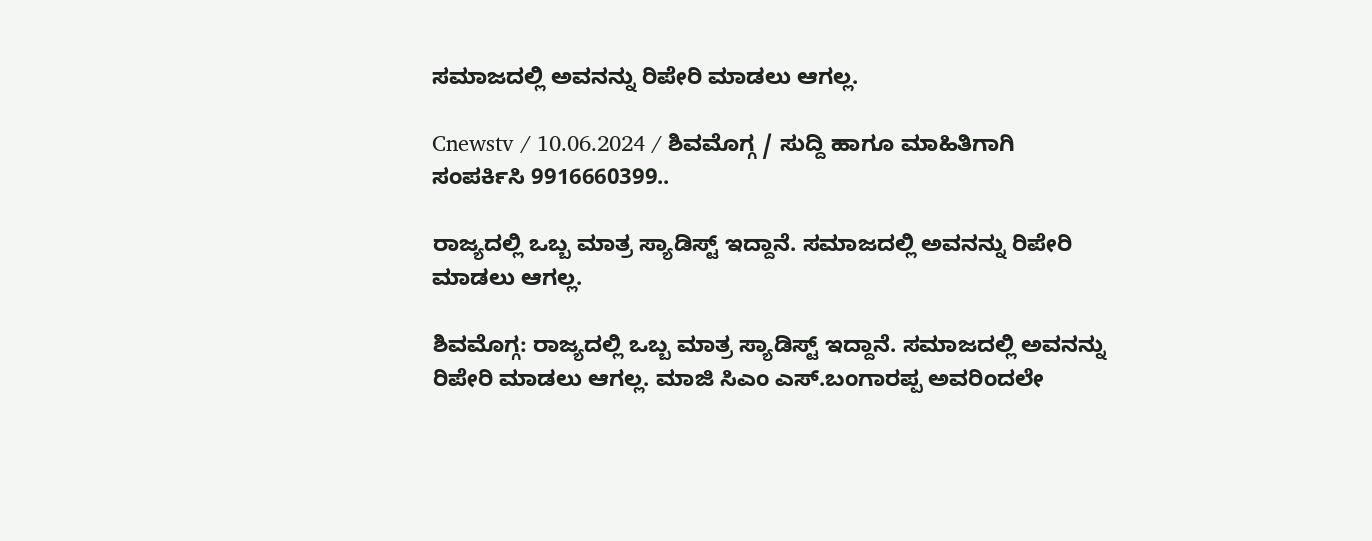ಸಮಾಜದಲ್ಲಿ ಅವನನ್ನು ರಿಪೇರಿ ಮಾಡಲು ಆಗಲ್ಲ.

Cnewstv / 10.06.2024 / ಶಿವಮೊಗ್ಗ / ಸುದ್ದಿ ಹಾಗೂ ಮಾಹಿತಿಗಾಗಿ ಸಂಪರ್ಕಿಸಿ 9916660399..

ರಾಜ್ಯದಲ್ಲಿ ಒಬ್ಬ ಮಾತ್ರ ಸ್ಯಾಡಿಸ್ಟ್ ಇದ್ದಾನೆ. ಸಮಾಜದಲ್ಲಿ ಅವನನ್ನು ರಿಪೇರಿ ಮಾಡಲು ಆಗಲ್ಲ.

ಶಿವಮೊಗ್ಗ: ರಾಜ್ಯದಲ್ಲಿ ಒಬ್ಬ ಮಾತ್ರ ಸ್ಯಾಡಿಸ್ಟ್ ಇದ್ದಾನೆ. ಸಮಾಜದಲ್ಲಿ ಅವನನ್ನು ರಿಪೇರಿ ಮಾಡಲು ಆಗಲ್ಲ. ಮಾಜಿ ಸಿಎಂ ಎಸ್.ಬಂಗಾರಪ್ಪ ಅವರಿಂದಲೇ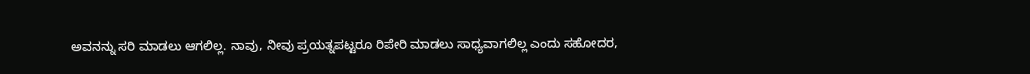ಅವನನ್ನು ಸರಿ‌ ಮಾಡಲು ಆಗಲಿಲ್ಲ‌. ನಾವು, ನೀವು ಪ್ರಯತ್ನಪಟ್ಟರೂ ರಿಪೇರಿ ಮಾಡಲು ಸಾಧ್ಯವಾಗಲಿಲ್ಲ ಎಂದು ಸಹೋದರ,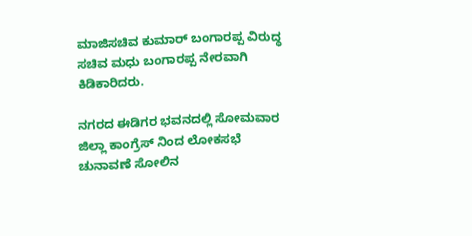ಮಾಜಿ‌ಸಚಿವ ಕುಮಾರ್ ಬಂಗಾರಪ್ಪ ವಿರುದ್ಧ ಸಚಿವ ಮಧು ಬಂಗಾರಪ್ಪ ನೇರವಾಗಿ ಕಿಡಿಕಾರಿದರು.

ನಗರದ ಈಡಿಗರ ಭವನದಲ್ಲಿ ಸೋಮವಾರ ಜಿಲ್ಲಾ‌ ಕಾಂಗ್ರೆಸ್ ನಿಂದ ಲೋಕಸಭೆ ಚುನಾವಣೆ ಸೋಲಿನ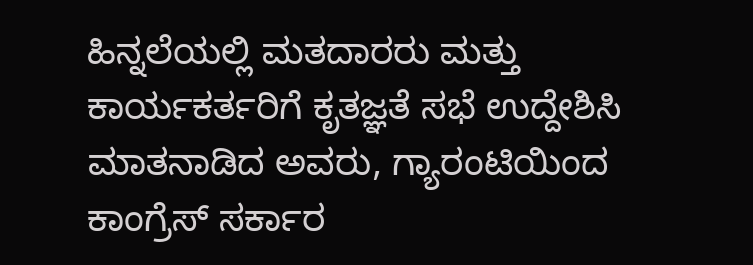ಹಿನ್ನಲೆಯಲ್ಲಿ ಮತದಾರರು ಮತ್ತು ಕಾರ್ಯಕರ್ತರಿಗೆ ಕೃತಜ್ಞತೆ ಸಭೆ ಉದ್ದೇಶಿಸಿ‌ ಮಾತನಾಡಿದ ಅವರು, ಗ್ಯಾರಂಟಿಯಿಂದ ಕಾಂಗ್ರೆಸ್ ಸರ್ಕಾರ‌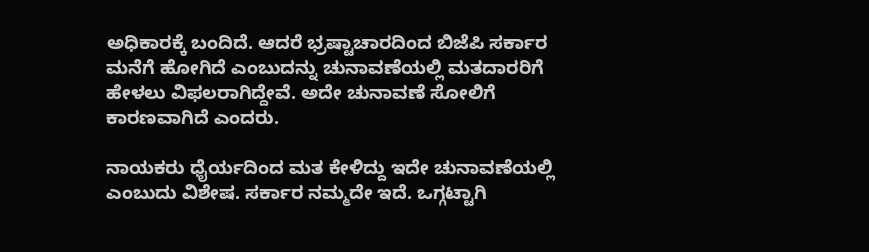ಅಧಿಕಾರಕ್ಕೆ ಬಂದಿದೆ. ಆದರೆ ಭ್ರಷ್ಟಾಚಾರದಿಂದ ಬಿಜೆಪಿ ಸರ್ಕಾರ ಮನೆಗೆ ಹೋಗಿದೆ ಎಂಬುದನ್ನು ಚುನಾವಣೆಯಲ್ಲಿ ಮತದಾರರಿಗೆ ಹೇಳಲು ವಿಫಲರಾಗಿದ್ದೇವೆ. ಅದೇ ಚುನಾವಣೆ ಸೋಲಿಗೆ ಕಾರಣವಾಗಿದೆ ಎಂದರು.

ನಾಯಕರು ಧೈರ್ಯದಿಂದ ಮತ ಕೇಳಿದ್ದು ಇದೇ ಚುನಾವಣೆಯಲ್ಲಿ ಎಂಬುದು ವಿಶೇಷ. ಸರ್ಕಾರ ನಮ್ಮದೇ ಇದೆ. ಒಗ್ಗಟ್ಟಾಗಿ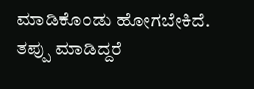ಮಾಡಿಕೊಂಡು ಹೋಗಬೇಕಿದೆ. ತಪ್ಪು ಮಾಡಿದ್ದರೆ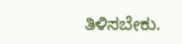ತಿಳಿಸಬೇಕು.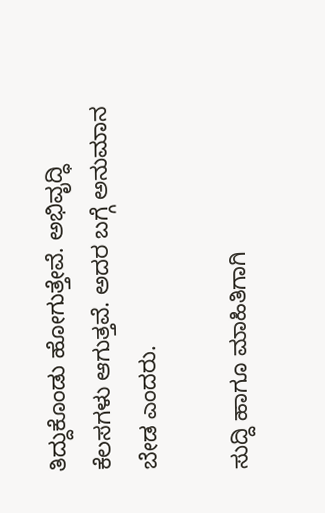ತಿದ್ದುಕೊಂಡು ಹೋಗುತ್ತೇವೆ. ಅಭಿವೃದ್ಧಿ ಕೆಲಸಗಳು ಆಗುತ್ತವೆ. ಅದರ ಬಗ್ಗೆ ಅನುಮಾನ ಬೇಡ ಎಂದರು.

ಸುದ್ದಿ ಹಾಗೂ ಮಾಹಿತಿಗಾಗಿ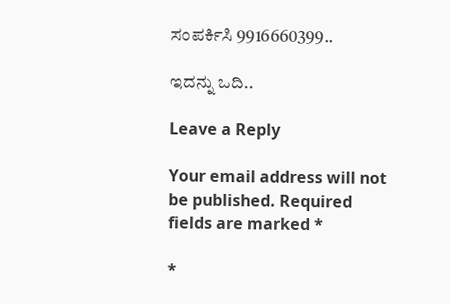ಸಂಪರ್ಕಿಸಿ 9916660399..

ಇದನ್ನು ಒದಿ..

Leave a Reply

Your email address will not be published. Required fields are marked *

*